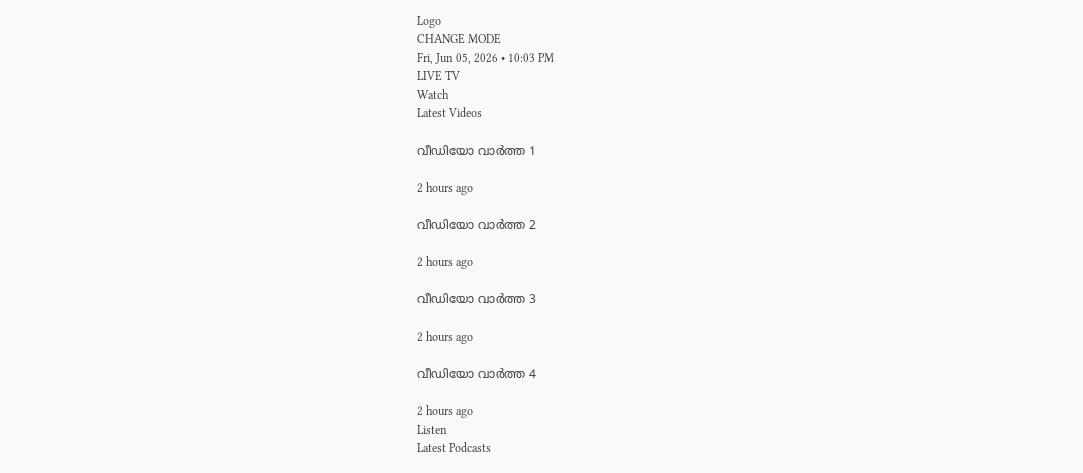Logo
CHANGE MODE
Fri, Jun 05, 2026 • 10:03 PM
LIVE TV
Watch
Latest Videos

വീഡിയോ വാർത്ത 1

2 hours ago

വീഡിയോ വാർത്ത 2

2 hours ago

വീഡിയോ വാർത്ത 3

2 hours ago

വീഡിയോ വാർത്ത 4

2 hours ago
Listen
Latest Podcasts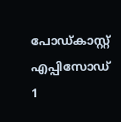പോഡ്കാസ്റ്റ് എപ്പിസോഡ് 1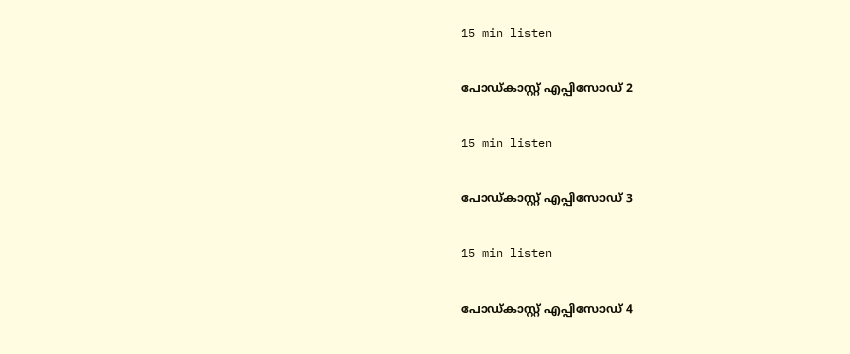15 min listen

പോഡ്കാസ്റ്റ് എപ്പിസോഡ് 2

15 min listen

പോഡ്കാസ്റ്റ് എപ്പിസോഡ് 3

15 min listen

പോഡ്കാസ്റ്റ് എപ്പിസോഡ് 4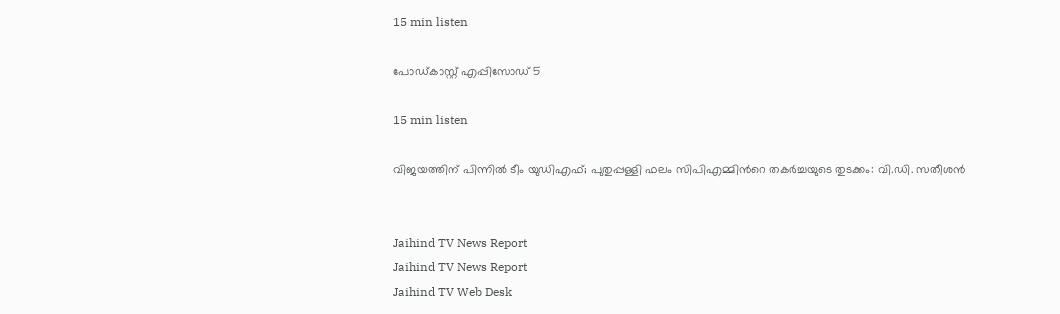15 min listen

പോഡ്കാസ്റ്റ് എപ്പിസോഡ് 5

15 min listen

വിജയത്തിന് പിന്നില്‍ ടീം യുഡിഎഫ്; പുതുപ്പള്ളി ഫലം സിപിഎമ്മിന്‍റെ തകര്‍ച്ചയുടെ തുടക്കം: വി.ഡി. സതീശന്‍


Jaihind TV News Report
Jaihind TV News Report
Jaihind TV Web Desk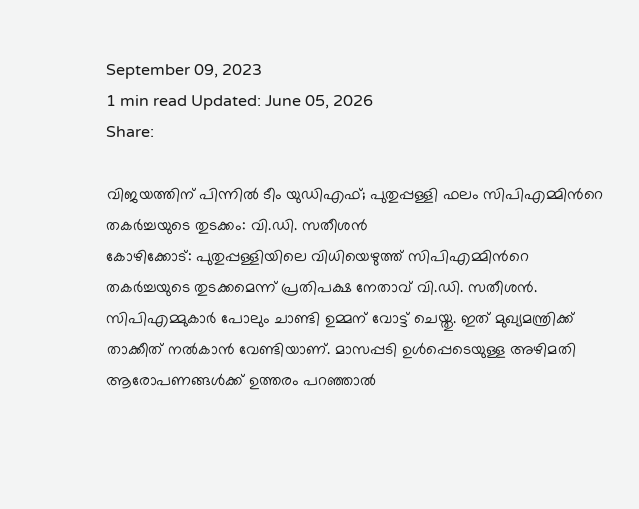September 09, 2023
1 min read Updated: June 05, 2026
Share:

വിജയത്തിന് പിന്നില്‍ ടീം യുഡിഎഫ്; പുതുപ്പള്ളി ഫലം സിപിഎമ്മിന്‍റെ തകര്‍ച്ചയുടെ തുടക്കം: വി.ഡി. സതീശന്‍
കോഴിക്കോട്: പുതുപ്പള്ളിയിലെ വിധിയെഴുത്ത് സിപിഎമ്മിന്‍റെ തകർച്ചയുടെ തുടക്കമെന്ന് പ്രതിപക്ഷ നേതാവ് വി.ഡി. സതീശന്‍. സിപിഎമ്മുകാർ പോലും ചാണ്ടി ഉമ്മന് വോട്ട് ചെയ്തു. ഇത് മുഖ്യമന്ത്രിക്ക് താക്കീത് നല്‍കാന്‍ വേണ്ടിയാണ്. മാസപ്പടി ഉള്‍പ്പെടെയുള്ള അഴിമതി ആരോപണങ്ങള്‍ക്ക് ഉത്തരം പറഞ്ഞാല്‍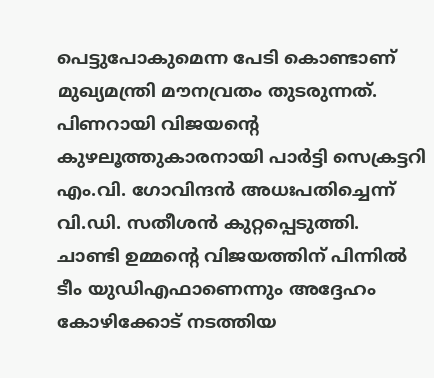പെട്ടുപോകുമെന്ന പേടി കൊണ്ടാണ് മുഖ്യമന്ത്രി മൗനവ്രതം തുടരുന്നത്. പിണറായി വിജയന്‍റെ കുഴലൂത്തുകാരനായി പാര്‍ട്ടി സെക്രട്ടറി എം.വി. ഗോവിന്ദന്‍ അധഃപതിച്ചെന്ന് വി.ഡി. സതീശന്‍ കുറ്റപ്പെടുത്തി. ചാണ്ടി ഉമ്മന്‍റെ വിജയത്തിന് പിന്നില്‍ ടീം യുഡിഎഫാണെന്നും അദ്ദേഹം കോഴിക്കോട് നടത്തിയ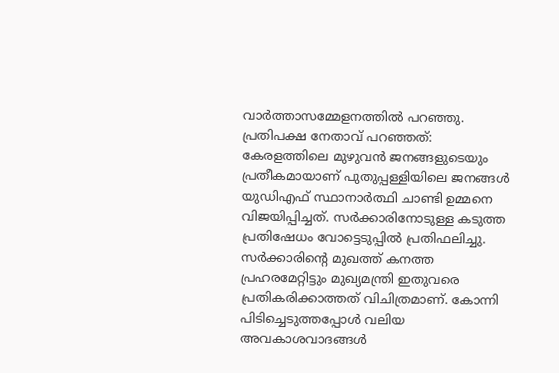വാർത്താസമ്മേളനത്തില്‍ പറഞ്ഞു. പ്രതിപക്ഷ നേതാവ് പറഞ്ഞത്:
കേരളത്തിലെ മുഴുവന്‍ ജനങ്ങളുടെയും പ്രതീകമായാണ് പുതുപ്പള്ളിയിലെ ജനങ്ങള്‍ യുഡിഎഫ് സ്ഥാനാര്‍ത്ഥി ചാണ്ടി ഉമ്മനെ വിജയിപ്പിച്ചത്. സര്‍ക്കാരിനോടുള്ള കടുത്ത പ്രതിഷേധം വോട്ടെടുപ്പില്‍ പ്രതിഫലിച്ചു. സര്‍ക്കാരിന്റെ മുഖത്ത് കനത്ത പ്രഹരമേറ്റിട്ടും മുഖ്യമന്ത്രി ഇതുവരെ പ്രതികരിക്കാത്തത് വിചിത്രമാണ്. കോന്നി പിടിച്ചെടുത്തപ്പോള്‍ വലിയ അവകാശവാദങ്ങള്‍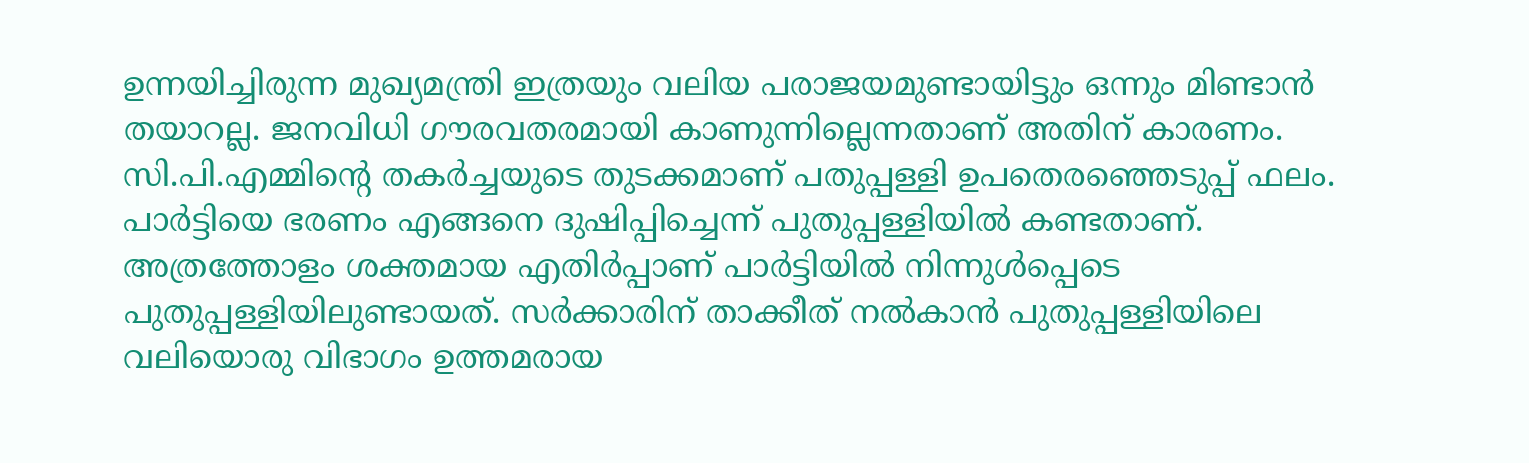ഉന്നയിച്ചിരുന്ന മുഖ്യമന്ത്രി ഇത്രയും വലിയ പരാജയമുണ്ടായിട്ടും ഒന്നും മിണ്ടാന്‍ തയാറല്ല. ജനവിധി ഗൗരവതരമായി കാണുന്നില്ലെന്നതാണ് അതിന് കാരണം. സി.പി.എമ്മിന്‍റെ തകര്‍ച്ചയുടെ തുടക്കമാണ് പതുപ്പള്ളി ഉപതെരഞ്ഞെടുപ്പ് ഫലം. പാര്‍ട്ടിയെ ഭരണം എങ്ങനെ ദുഷിപ്പിച്ചെന്ന് പുതുപ്പള്ളിയില്‍ കണ്ടതാണ്. അത്രത്തോളം ശക്തമായ എതിര്‍പ്പാണ് പാര്‍ട്ടിയില്‍ നിന്നുള്‍പ്പെടെ പുതുപ്പള്ളിയിലുണ്ടായത്. സര്‍ക്കാരിന് താക്കീത് നല്‍കാന്‍ പുതുപ്പള്ളിയിലെ വലിയൊരു വിഭാഗം ഉത്തമരായ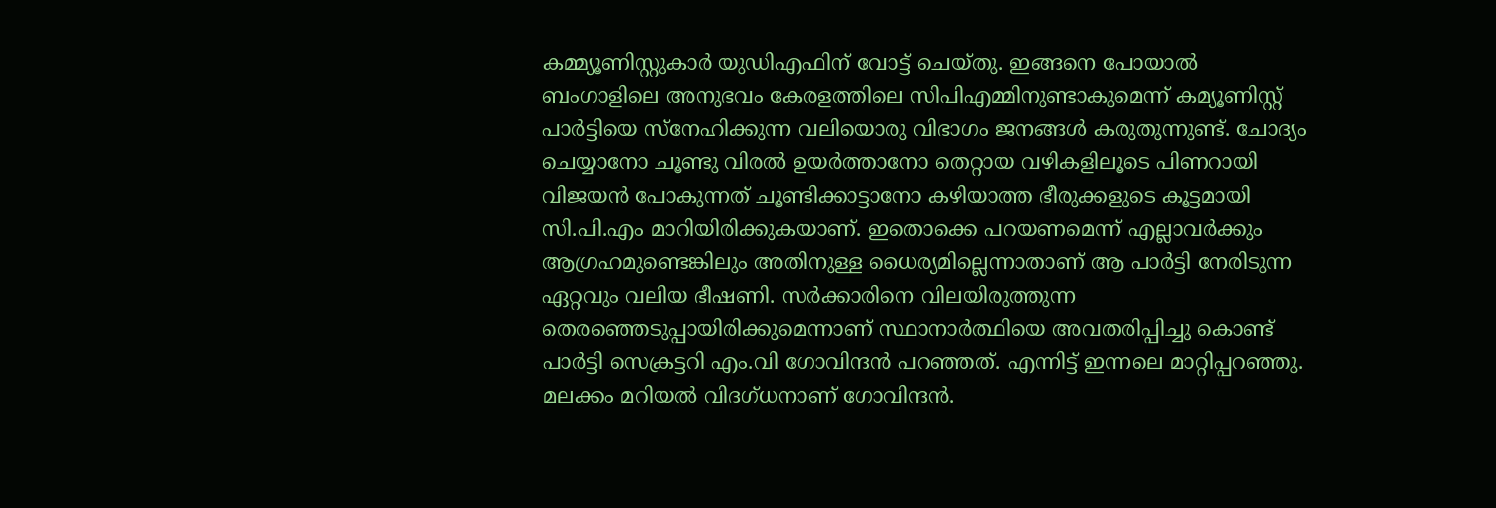കമ്മ്യൂണിസ്റ്റുകാര്‍ യുഡിഎഫിന് വോട്ട് ചെയ്തു. ഇങ്ങനെ പോയാല്‍ ബംഗാളിലെ അനുഭവം കേരളത്തിലെ സിപിഎമ്മിനുണ്ടാകുമെന്ന് കമ്യൂണിസ്റ്റ് പാര്‍ട്ടിയെ സ്‌നേഹിക്കുന്ന വലിയൊരു വിഭാഗം ജനങ്ങള്‍ കരുതുന്നുണ്ട്. ചോദ്യം ചെയ്യാനോ ചൂണ്ടു വിരല്‍ ഉയര്‍ത്താനോ തെറ്റായ വഴികളിലൂടെ പിണറായി വിജയന്‍ പോകുന്നത് ചൂണ്ടിക്കാട്ടാനോ കഴിയാത്ത ഭീരുക്കളുടെ കൂട്ടമായി സി.പി.എം മാറിയിരിക്കുകയാണ്. ഇതൊക്കെ പറയണമെന്ന് എല്ലാവര്‍ക്കും ആഗ്രഹമുണ്ടെങ്കിലും അതിനുള്ള ധൈര്യമില്ലെന്നാതാണ് ആ പാര്‍ട്ടി നേരിടുന്ന ഏറ്റവും വലിയ ഭീഷണി. സര്‍ക്കാരിനെ വിലയിരുത്തുന്ന തെരഞ്ഞെടുപ്പായിരിക്കുമെന്നാണ് സ്ഥാനാര്‍ത്ഥിയെ അവതരിപ്പിച്ചു കൊണ്ട് പാര്‍ട്ടി സെക്രട്ടറി എം.വി ഗോവിന്ദന്‍ പറഞ്ഞത്. എന്നിട്ട് ഇന്നലെ മാറ്റിപ്പറഞ്ഞു. മലക്കം മറിയല്‍ വിദഗ്ധനാണ് ഗോവിന്ദന്‍.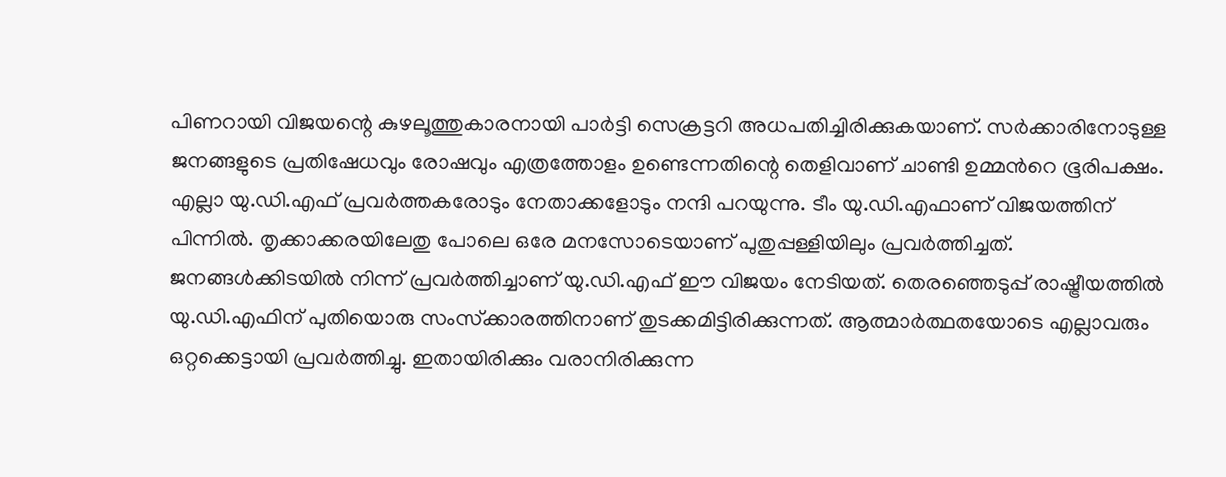പിണറായി വിജയന്റെ കുഴലൂത്തുകാരനായി പാര്‍ട്ടി സെക്രട്ടറി അധപതിച്ചിരിക്കുകയാണ്. സര്‍ക്കാരിനോടുള്ള ജനങ്ങളുടെ പ്രതിഷേധവും രോഷവും എത്രത്തോളം ഉണ്ടെന്നതിന്റെ തെളിവാണ് ചാണ്ടി ഉമ്മന്‍റെ ഭൂരിപക്ഷം. എല്ലാ യു.ഡി.എഫ് പ്രവര്‍ത്തകരോടും നേതാക്കളോടും നന്ദി പറയുന്നു. ടീം യു.ഡി.എഫാണ് വിജയത്തിന് പിന്നില്‍. തൃക്കാക്കരയിലേതു പോലെ ഒരേ മനസോടെയാണ് പുതുപ്പള്ളിയിലും പ്രവര്‍ത്തിച്ചത്. ജനങ്ങള്‍ക്കിടയില്‍ നിന്ന് പ്രവര്‍ത്തിച്ചാണ് യു.ഡി.എഫ് ഈ വിജയം നേടിയത്. തെരഞ്ഞെടുപ്പ് രാഷ്ട്രീയത്തില്‍ യു.ഡി.എഫിന് പുതിയൊരു സംസ്‌ക്കാരത്തിനാണ് തുടക്കമിട്ടിരിക്കുന്നത്. ആത്മാര്‍ത്ഥതയോടെ എല്ലാവരും ഒറ്റക്കെട്ടായി പ്രവര്‍ത്തിച്ചു. ഇതായിരിക്കും വരാനിരിക്കുന്ന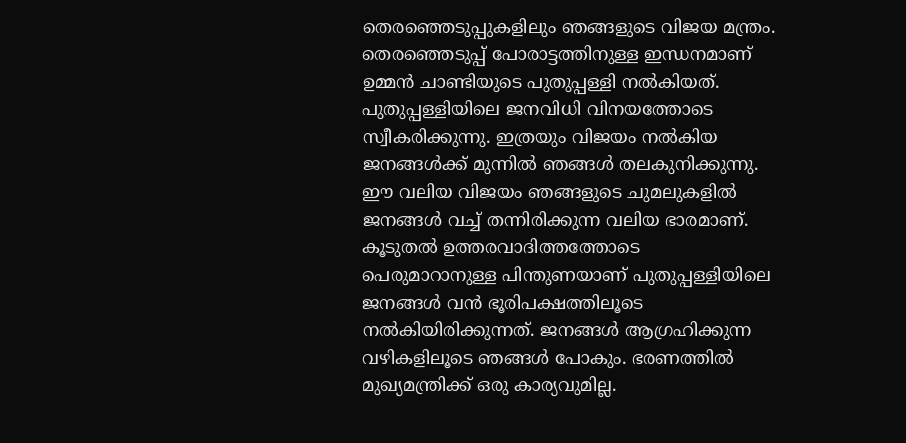തെരഞ്ഞെടുപ്പുകളിലും ഞങ്ങളുടെ വിജയ മന്ത്രം. തെരഞ്ഞെടുപ്പ് പോരാട്ടത്തിനുള്ള ഇന്ധനമാണ് ഉമ്മന്‍ ചാണ്ടിയുടെ പുതുപ്പള്ളി നല്‍കിയത്. പുതുപ്പള്ളിയിലെ ജനവിധി വിനയത്തോടെ സ്വീകരിക്കുന്നു. ഇത്രയും വിജയം നല്‍കിയ ജനങ്ങള്‍ക്ക് മുന്നില്‍ ഞങ്ങള്‍ തലകുനിക്കുന്നു. ഈ വലിയ വിജയം ഞങ്ങളുടെ ചുമലുകളില്‍ ജനങ്ങള്‍ വച്ച് തന്നിരിക്കുന്ന വലിയ ഭാരമാണ്. കൂടുതല്‍ ഉത്തരവാദിത്തത്തോടെ പെരുമാറാനുള്ള പിന്തുണയാണ് പുതുപ്പള്ളിയിലെ ജനങ്ങള്‍ വന്‍ ഭൂരിപക്ഷത്തിലൂടെ നല്‍കിയിരിക്കുന്നത്. ജനങ്ങള്‍ ആഗ്രഹിക്കുന്ന വഴികളിലൂടെ ഞങ്ങള്‍ പോകും. ഭരണത്തില്‍ മുഖ്യമന്ത്രിക്ക് ഒരു കാര്യവുമില്ല.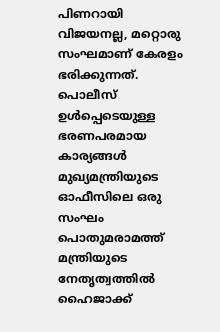പിണറായി വിജയനല്ല, മറ്റൊരു സംഘമാണ് കേരളം ഭരിക്കുന്നത്. പൊലീസ് ഉള്‍പ്പെടെയുള്ള ഭരണപരമായ കാര്യങ്ങള്‍ മുഖ്യമന്ത്രിയുടെ ഓഫീസിലെ ഒരു സംഘം പൊതുമരാമത്ത് മന്ത്രിയുടെ നേതൃത്വത്തില്‍ ഹൈജാക്ക്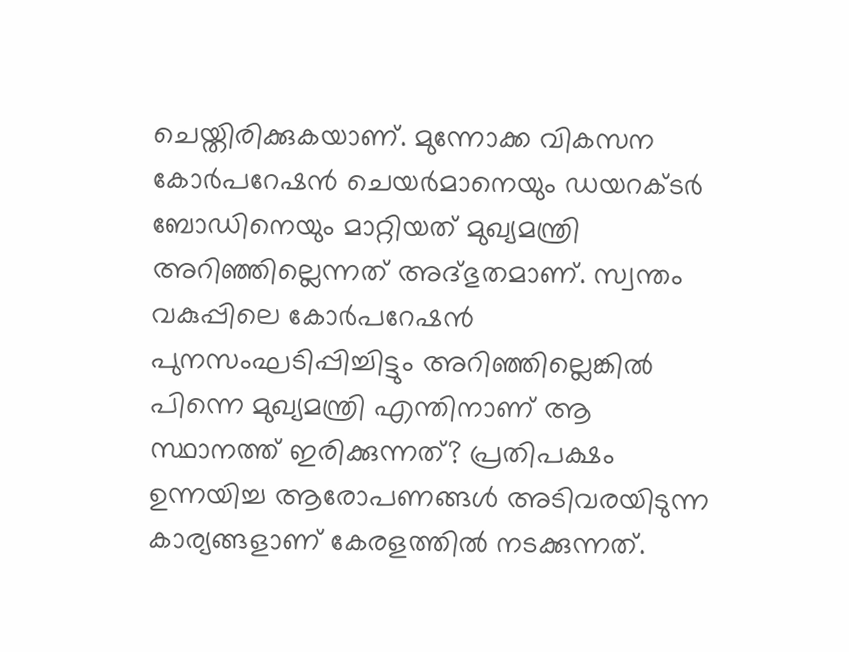ചെയ്തിരിക്കുകയാണ്. മുന്നോക്ക വികസന കോര്‍പറേഷന്‍ ചെയര്‍മാനെയും ഡയറക്ടര്‍ ബോഡിനെയും മാറ്റിയത് മുഖ്യമന്ത്രി അറിഞ്ഞില്ലെന്നത് അദ്ഭുതമാണ്. സ്വന്തം വകുപ്പിലെ കോര്‍പറേഷന്‍ പുനസംഘടിപ്പിച്ചിട്ടും അറിഞ്ഞില്ലെങ്കില്‍ പിന്നെ മുഖ്യമന്ത്രി എന്തിനാണ് ആ സ്ഥാനത്ത് ഇരിക്കുന്നത്? പ്രതിപക്ഷം ഉന്നയിച്ച ആരോപണങ്ങള്‍ അടിവരയിടുന്ന കാര്യങ്ങളാണ് കേരളത്തില്‍ നടക്കുന്നത്.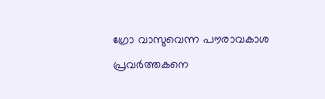ഗ്രോ വാസുവെന്ന പൗരാവകാശ പ്രവര്‍ത്തകനെ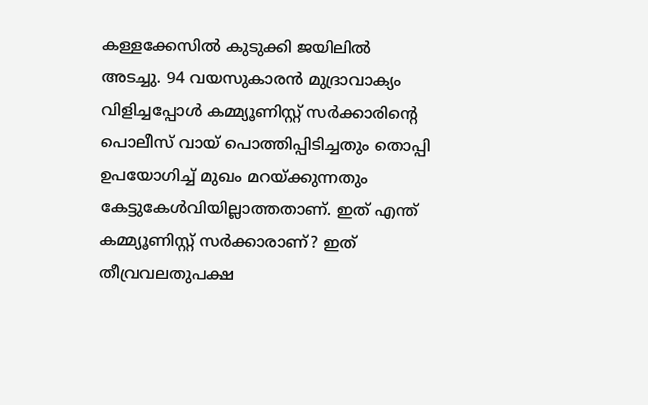കള്ളക്കേസില്‍ കുടുക്കി ജയിലില്‍ അടച്ചു. 94 വയസുകാരന്‍ മുദ്രാവാക്യം വിളിച്ചപ്പോള്‍ കമ്മ്യൂണിസ്റ്റ് സര്‍ക്കാരിന്റെ പൊലീസ് വായ് പൊത്തിപ്പിടിച്ചതും തൊപ്പി ഉപയോഗിച്ച് മുഖം മറയ്ക്കുന്നതും കേട്ടുകേള്‍വിയില്ലാത്തതാണ്. ഇത് എന്ത് കമ്മ്യൂണിസ്റ്റ് സര്‍ക്കാരാണ്? ഇത് തീവ്രവലതുപക്ഷ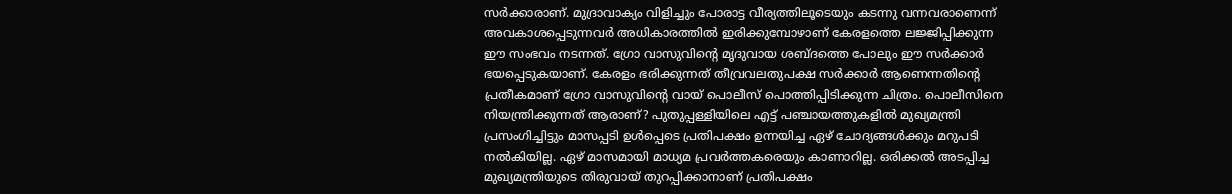സര്‍ക്കാരാണ്. മുദ്രാവാക്യം വിളിച്ചും പോരാട്ട വീര്യത്തിലൂടെയും കടന്നു വന്നവരാണെന്ന് അവകാശപ്പെടുന്നവര്‍ അധികാരത്തില്‍ ഇരിക്കുമ്പോഴാണ് കേരളത്തെ ലജ്ജിപ്പിക്കുന്ന ഈ സംഭവം നടന്നത്. ഗ്രോ വാസുവിന്റെ മൃദുവായ ശബ്ദത്തെ പോലും ഈ സര്‍ക്കാര്‍ ഭയപ്പെടുകയാണ്. കേരളം ഭരിക്കുന്നത് തീവ്രവലതുപക്ഷ സര്‍ക്കാര്‍ ആണെന്നതിന്റെ പ്രതീകമാണ് ഗ്രോ വാസുവിന്റെ വായ് പൊലീസ് പൊത്തിപ്പിടിക്കുന്ന ചിത്രം. പൊലീസിനെ നിയന്ത്രിക്കുന്നത് ആരാണ്? പുതുപ്പള്ളിയിലെ എട്ട് പഞ്ചായത്തുകളില്‍ മുഖ്യമന്ത്രി പ്രസംഗിച്ചിട്ടും മാസപ്പടി ഉള്‍പ്പെടെ പ്രതിപക്ഷം ഉന്നയിച്ച ഏഴ് ചോദ്യങ്ങള്‍ക്കും മറുപടി നല്‍കിയില്ല. ഏഴ് മാസമായി മാധ്യമ പ്രവര്‍ത്തകരെയും കാണാറില്ല. ഒരിക്കല്‍ അടപ്പിച്ച മുഖ്യമന്ത്രിയുടെ തിരുവായ് തുറപ്പിക്കാനാണ് പ്രതിപക്ഷം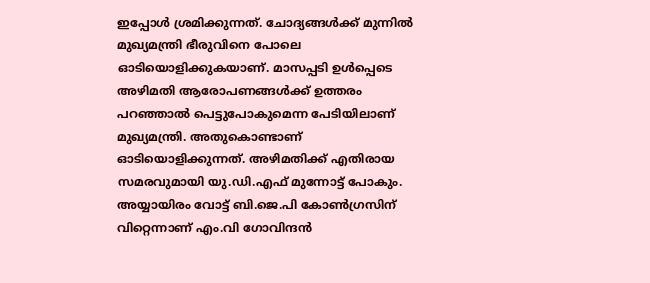ഇപ്പോള്‍ ശ്രമിക്കുന്നത്. ചോദ്യങ്ങള്‍ക്ക് മുന്നില്‍ മുഖ്യമന്ത്രി ഭീരുവിനെ പോലെ ഓടിയൊളിക്കുകയാണ്. മാസപ്പടി ഉള്‍പ്പെടെ അഴിമതി ആരോപണങ്ങള്‍ക്ക് ഉത്തരം പറഞ്ഞാല്‍ പെട്ടുപോകുമെന്ന പേടിയിലാണ് മുഖ്യമന്ത്രി. അതുകൊണ്ടാണ് ഓടിയൊളിക്കുന്നത്. അഴിമതിക്ക് എതിരായ സമരവുമായി യു.ഡി.എഫ് മുന്നോട്ട് പോകും. അയ്യായിരം വോട്ട് ബി.ജെ.പി കോണ്‍ഗ്രസിന് വിറ്റെന്നാണ് എം.വി ഗോവിന്ദന്‍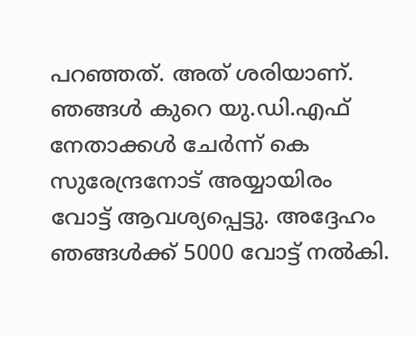പറഞ്ഞത്. അത് ശരിയാണ്. ഞങ്ങള്‍ കുറെ യു.ഡി.എഫ് നേതാക്കള്‍ ചേര്‍ന്ന് കെ സുരേന്ദ്രനോട് അയ്യായിരം വോട്ട് ആവശ്യപ്പെട്ടു. അദ്ദേഹം ഞങ്ങള്‍ക്ക് 5000 വോട്ട് നല്‍കി.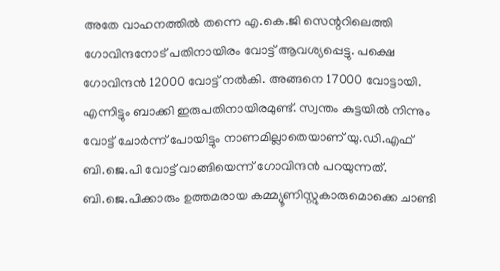അതേ വാഹനത്തില്‍ തന്നെ എ.കെ.ജി സെന്ററിലെത്തി ഗോവിന്ദനോട് പതിനായിരം വോട്ട് ആവശ്യപ്പെട്ടു. പക്ഷെ ഗോവിന്ദന്‍ 12000 വോട്ട് നല്‍കി. അങ്ങനെ 17000 വോട്ടായി. എന്നിട്ടും ബാക്കി ഇരുപതിനായിരമുണ്ട്. സ്വന്തം കുട്ടയില്‍ നിന്നും വോട്ട് ചോര്‍ന്ന് പോയിട്ടും നാണമില്ലാതെയാണ് യു.ഡി.എഫ് ബി.ജെ.പി വോട്ട് വാങ്ങിയെന്ന് ഗോവിന്ദന്‍ പറയുന്നത്. ബി.ജെ.പിക്കാരും ഉത്തമരായ കമ്മ്യൂണിസ്റ്റുകാരുമൊക്കെ ചാണ്ടി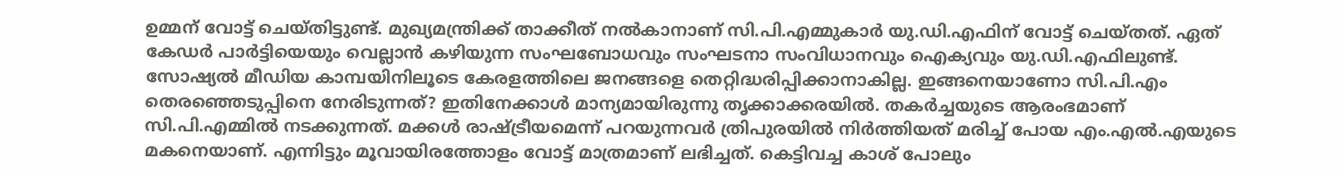ഉമ്മന് വോട്ട് ചെയ്തിട്ടുണ്ട്. മുഖ്യമന്ത്രിക്ക് താക്കീത് നല്‍കാനാണ് സി.പി.എമ്മുകാര്‍ യു.ഡി.എഫിന് വോട്ട് ചെയ്തത്. ഏത് കേഡര്‍ പാര്‍ട്ടിയെയും വെല്ലാന്‍ കഴിയുന്ന സംഘബോധവും സംഘടനാ സംവിധാനവും ഐക്യവും യു.ഡി.എഫിലുണ്ട്. സോഷ്യല്‍ മീഡിയ കാമ്പയിനിലൂടെ കേരളത്തിലെ ജനങ്ങളെ തെറ്റിദ്ധരിപ്പിക്കാനാകില്ല. ഇങ്ങനെയാണോ സി.പി.എം തെരഞ്ഞെടുപ്പിനെ നേരിടുന്നത്? ഇതിനേക്കാള്‍ മാന്യമായിരുന്നു തൃക്കാക്കരയില്‍. തകര്‍ച്ചയുടെ ആരംഭമാണ് സി.പി.എമ്മില്‍ നടക്കുന്നത്. മക്കള്‍ രാഷ്ട്രീയമെന്ന് പറയുന്നവര്‍ ത്രിപുരയില്‍ നിര്‍ത്തിയത് മരിച്ച് പോയ എം.എല്‍.എയുടെ മകനെയാണ്. എന്നിട്ടും മൂവായിരത്തോളം വോട്ട് മാത്രമാണ് ലഭിച്ചത്. കെട്ടിവച്ച കാശ് പോലും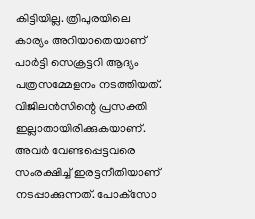കിട്ടിയില്ല. ത്രിപുരയിലെ കാര്യം അറിയാതെയാണ് പാര്‍ട്ടി സെക്രട്ടറി ആദ്യം പത്രസമ്മേളനം നടത്തിയത്. വിജിലന്‍സിന്റെ പ്രസക്തി ഇല്ലാതായിരിക്കുകയാണ്. അവര്‍ വേണ്ടപ്പെട്ടവരെ സംരക്ഷിച്ച് ഇരട്ടനീതിയാണ് നടപ്പാക്കുന്നത്. പോക്‌സോ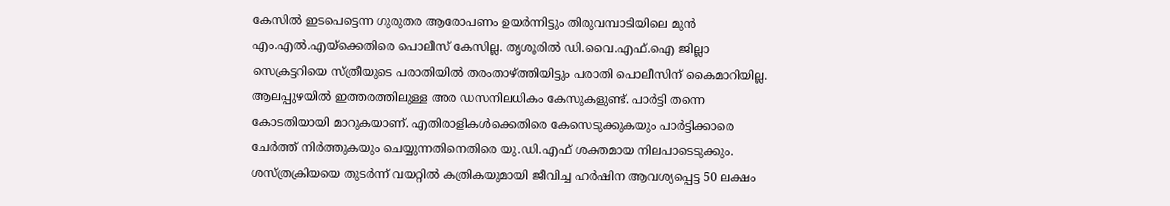കേസില്‍ ഇടപെട്ടെന്ന ഗുരുതര ആരോപണം ഉയര്‍ന്നിട്ടും തിരുവമ്പാടിയിലെ മുന്‍ എം.എല്‍.എയ്‌ക്കെതിരെ പൊലീസ് കേസില്ല. തൃശൂരില്‍ ഡി.വൈ.എഫ്.ഐ ജില്ലാ സെക്രട്ടറിയെ സ്ത്രീയുടെ പരാതിയില്‍ തരംതാഴ്ത്തിയിട്ടും പരാതി പൊലീസിന് കൈമാറിയില്ല. ആലപ്പുഴയില്‍ ഇത്തരത്തിലുള്ള അര ഡസനിലധികം കേസുകളുണ്ട്. പാര്‍ട്ടി തന്നെ കോടതിയായി മാറുകയാണ്. എതിരാളികള്‍ക്കെതിരെ കേസെടുക്കുകയും പാര്‍ട്ടിക്കാരെ ചേര്‍ത്ത് നിര്‍ത്തുകയും ചെയ്യുന്നതിനെതിരെ യു.ഡി.എഫ് ശക്തമായ നിലപാടെടുക്കും. ശസ്ത്രക്രിയയെ തുടര്‍ന്ന് വയറ്റില്‍ കത്രികയുമായി ജീവിച്ച ഹര്‍ഷിന ആവശ്യപ്പെട്ട 50 ലക്ഷം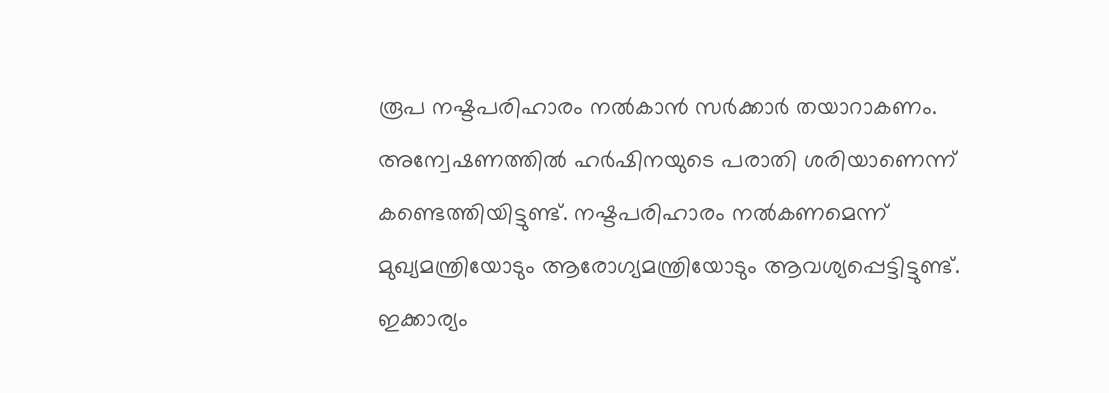രൂപ നഷ്ടപരിഹാരം നല്‍കാന്‍ സര്‍ക്കാര്‍ തയാറാകണം. അന്വേഷണത്തില്‍ ഹര്‍ഷിനയുടെ പരാതി ശരിയാണെന്ന് കണ്ടെത്തിയിട്ടുണ്ട്. നഷ്ടപരിഹാരം നല്‍കണമെന്ന് മുഖ്യമന്ത്രിയോടും ആരോഗ്യമന്ത്രിയോടും ആവശ്യപ്പെട്ടിട്ടുണ്ട്. ഇക്കാര്യം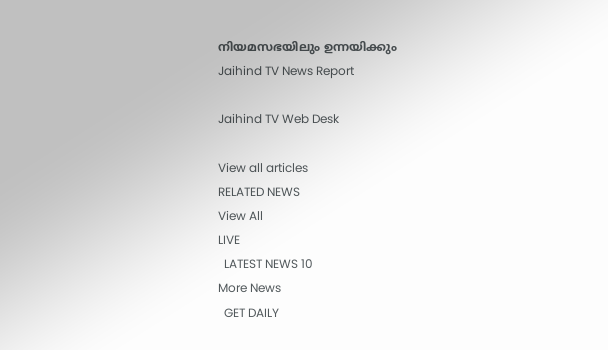നിയമസഭയിലും ഉന്നയിക്കും
Jaihind TV News Report

Jaihind TV Web Desk

View all articles
RELATED NEWS
View All
LIVE
  LATEST NEWS 10
More News
  GET DAILY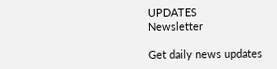UPDATES
Newsletter

Get daily news updates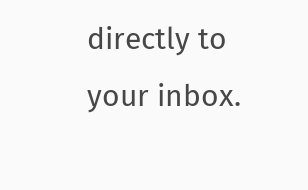directly to your inbox.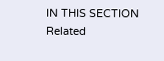IN THIS SECTION
Related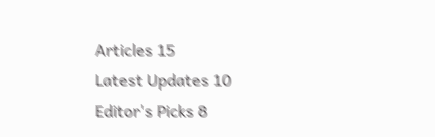Articles 15
Latest Updates 10
Editor's Picks 8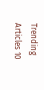Trending Articles 10